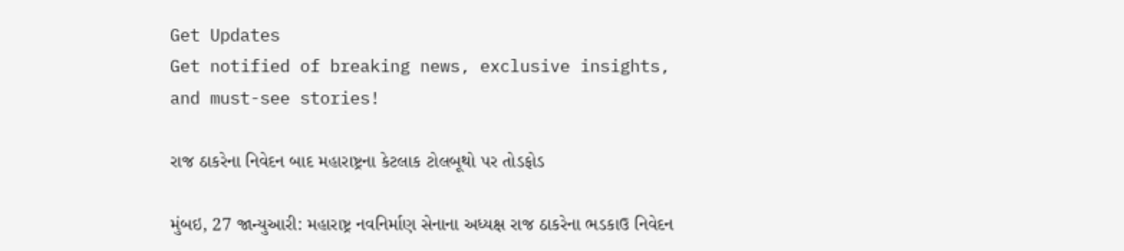Get Updates
Get notified of breaking news, exclusive insights, and must-see stories!

રાજ ઠાકરેના નિવેદન બાદ મહારાષ્ટ્રના કેટલાક ટોલબૂથો પર તોડફોડ

મુંબઇ, 27 જાન્યુઆરી: મહારાષ્ટ્ર નવનિર્માણ સેનાના અધ્યક્ષ રાજ ઠાકરેના ભડકાઉ નિવેદન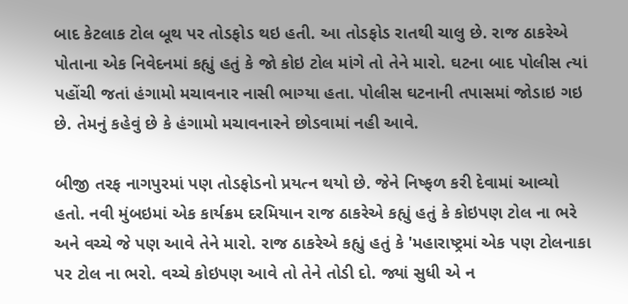બાદ કેટલાક ટોલ બૂથ પર તોડફોડ થઇ હતી. આ તોડફોડ રાતથી ચાલુ છે. રાજ ઠાકરેએ પોતાના એક નિવેદનમાં કહ્યું હતું કે જો કોઇ ટોલ માંગે તો તેને મારો. ઘટના બાદ પોલીસ ત્યાં પહોંચી જતાં હંગામો મચાવનાર નાસી ભાગ્યા હતા. પોલીસ ઘટનાની તપાસમાં જોડાઇ ગઇ છે. તેમનું કહેવું છે કે હંગામો મચાવનારને છોડવામાં નહી આવે.

બીજી તરફ નાગપુરમાં પણ તોડફોડનો પ્રયત્ન થયો છે. જેને નિષ્ફળ કરી દેવામાં આવ્યો હતો. નવી મુંબઇમાં એક કાર્યક્રમ દરમિયાન રાજ ઠાકરેએ કહ્યું હતું કે કોઇપણ ટોલ ના ભરે અને વચ્ચે જે પણ આવે તેને મારો. રાજ ઠાકરેએ કહ્યું હતું કે 'મહારાષ્ટ્રમાં એક પણ ટોલનાકા પર ટોલ ના ભરો. વચ્ચે કોઇપણ આવે તો તેને તોડી દો. જ્યાં સુધી એ ન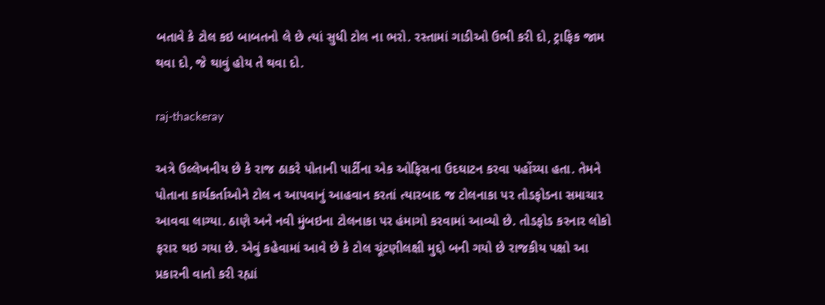બતાવે કે ટોલ કઇ બાબતનો લે છે ત્યાં સુધી ટોલ ના ભરો. રસ્તામાં ગાડીઓ ઉભી કરી દો, ટ્રાફિક જામ થવા દો, જે થાવું હોય તે થવા દો.

raj-thackeray

અત્રે ઉલ્લેખનીય છે કે રાજ ઠાકરે પોતાની પાર્ટીના એક ઓફિસના ઉદઘાટન કરવા પહોંચ્યા હતા. તેમને પોતાના કાર્યકર્તાઓને ટોલ ન આપવાનું આહવાન કરતાં ત્યારબાદ જ ટોલનાકા પર તોડફોડના સમાચાર આવવા લાગ્યા. ઠાણે અને નવી મુંબઇના ટોલનાકા પર હંમાગો કરવામાં આવ્યો છે. તોડફોડ કરનાર લોકો ફરાર થઇ ગયા છે. એવું કહેવામાં આવે છે કે ટોલ ચૂંટણીલક્ષી મુદ્દો બની ગયો છે રાજકીય પક્ષો આ પ્રકારની વાતો કરી રહ્યાં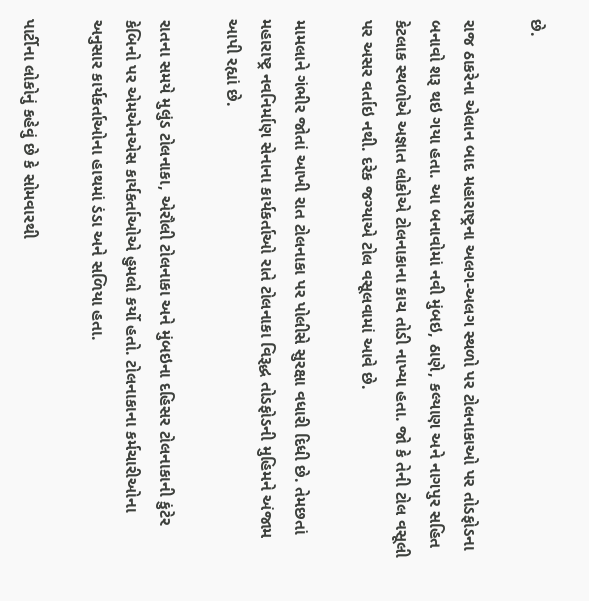છે.

રાજ ઠાકરેના એલાન બાદ મહારાષ્ટ્રના અલગ-અલગ સ્થળો પર ટોલનાકાઓ પર તોડફોડના બનાવો શરૂ થઇ ગયા હતા. આ બનાવોમાં નવી મુંબઇ, ઠાણે, કલ્યાણ અને નાગપુર સહિત કેટલાક સ્થળોએ અજ્ઞાત લોકોએ ટોલનાકાના કાચ તોડી નાખ્યા હતા. જો કે તેની ટોલ વસૂલી પર અસર વર્તાઇ નથી. દરેક જગ્યાએ ટોલ વસૂલવામાં આવે છે.

મામલાને ગંભીર જોતાં આખી રાત ટોલનાકા પર પોલીસે સુરક્ષા વધારી દિધી છે. તેમછતાં મહારાષ્ટ્ર નવનિર્માણ સેનાના કાર્યકર્તાઓ રાતે ટોલનાકા વિરૂદ્ધ તોડફોડની મુહિમને અંજામ આપી રહ્યાં છે.

રાતના સમયે મુલુંડ ટોલનાકા, એરૌલી ટોલનાકા અને મુંબઇના દહિસર ટોલનાકાની કુંટેર કેબિનો પર એમએનએસ કાર્યકર્તાઓએ હુમલો કર્યો હતો. ટોલનાકાના કર્મચારીઓના અનુસાર કાર્યકર્તાઓના હાથમાં ડંડા અને સળિયા હતા.

પાર્ટીના લોકોનું કહેવું છે કે સોમવારથી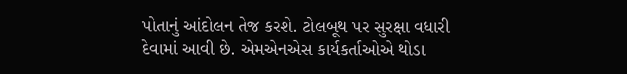પોતાનું આંદોલન તેજ કરશે. ટોલબૂથ પર સુરક્ષા વધારી દેવામાં આવી છે. એમએનએસ કાર્યકર્તાઓએ થોડા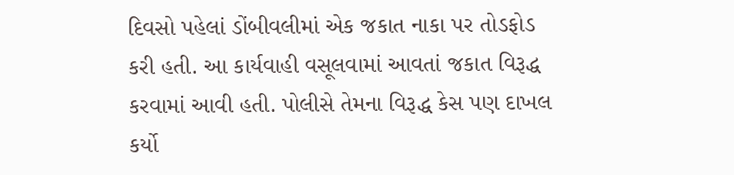દિવસો પહેલાં ડોંબીવલીમાં એક જકાત નાકા પર તોડફોડ કરી હતી. આ કાર્યવાહી વસૂલવામાં આવતાં જકાત વિરૂદ્ધ કરવામાં આવી હતી. પોલીસે તેમના વિરૂદ્ધ કેસ પણ દાખલ કર્યો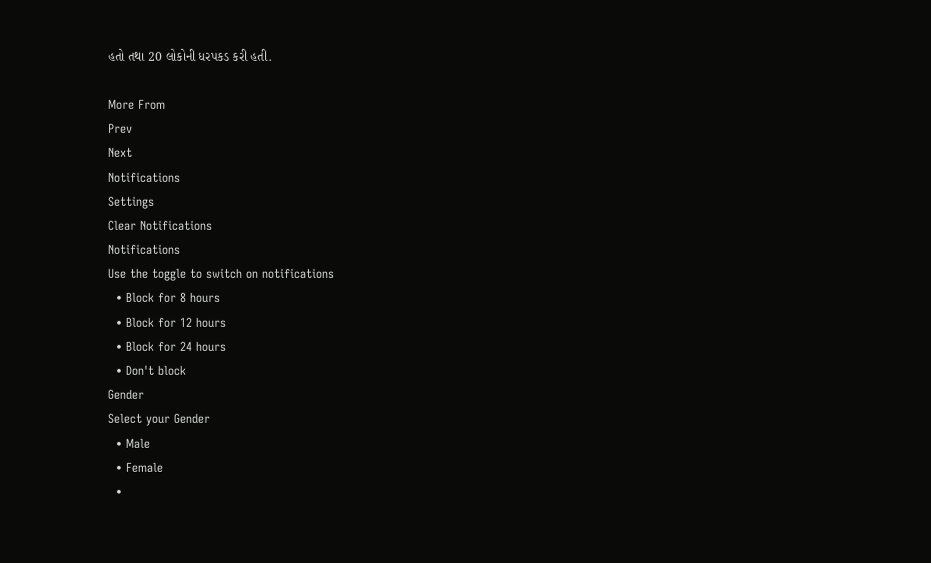હતો તથા 20 લોકોની ધરપકડ કરી હતી.

More From
Prev
Next
Notifications
Settings
Clear Notifications
Notifications
Use the toggle to switch on notifications
  • Block for 8 hours
  • Block for 12 hours
  • Block for 24 hours
  • Don't block
Gender
Select your Gender
  • Male
  • Female
  •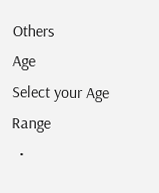Others
Age
Select your Age Range
  •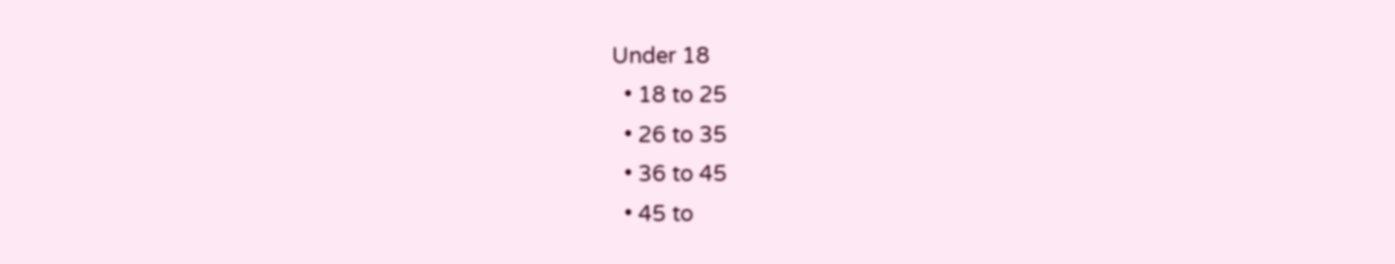Under 18
  • 18 to 25
  • 26 to 35
  • 36 to 45
  • 45 to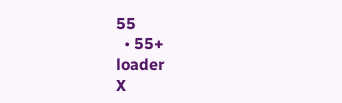55
  • 55+
loader
X